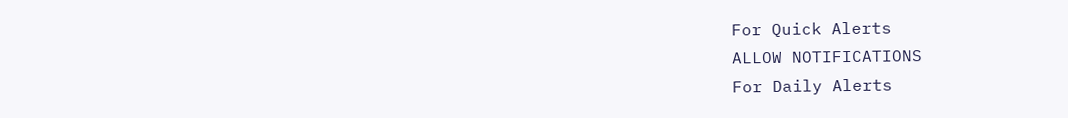For Quick Alerts
ALLOW NOTIFICATIONS
For Daily Alerts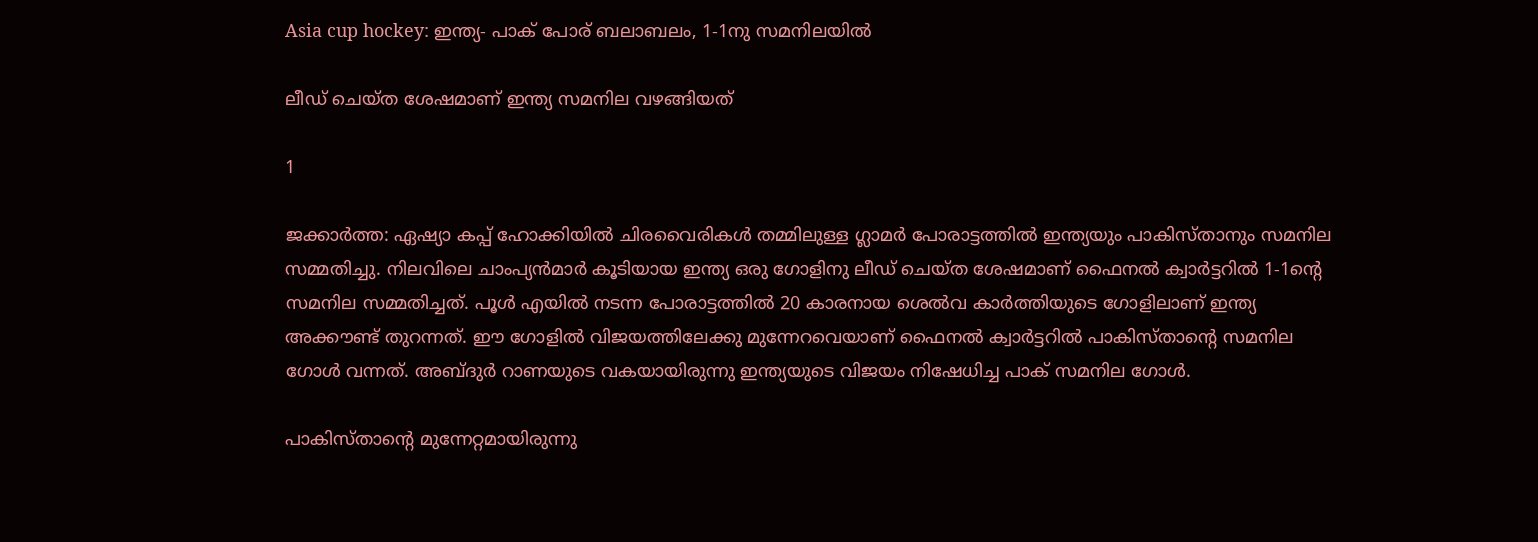Asia cup hockey: ഇന്ത്യ- പാക് പോര് ബലാബലം, 1-1നു സമനിലയില്‍

ലീഡ് ചെയ്ത ശേഷമാണ് ഇന്ത്യ സമനില വഴങ്ങിയത്

1

ജക്കാര്‍ത്ത: ഏഷ്യാ കപ്പ് ഹോക്കിയില്‍ ചിരവൈരികള്‍ തമ്മിലുള്ള ഗ്ലാമര്‍ പോരാട്ടത്തില്‍ ഇന്ത്യയും പാകിസ്താനും സമനില സമ്മതിച്ചു. നിലവിലെ ചാംപ്യന്‍മാര്‍ കൂടിയായ ഇന്ത്യ ഒരു ഗോളിനു ലീഡ് ചെയ്ത ശേഷമാണ് ഫൈനല്‍ ക്വാര്‍ട്ടറില്‍ 1-1ന്റെ സമനില സമ്മതിച്ചത്. പൂള്‍ എയില്‍ നടന്ന പോരാട്ടത്തില്‍ 20 കാരനായ ശെല്‍വ കാര്‍ത്തിയുടെ ഗോളിലാണ് ഇന്ത്യ അക്കൗണ്ട് തുറന്നത്. ഈ ഗോളില്‍ വിജയത്തിലേക്കു മുന്നേറവെയാണ് ഫൈനല്‍ ക്വാര്‍ട്ടറില്‍ പാകിസ്താന്റെ സമനില ഗോള്‍ വന്നത്. അബ്ദുര്‍ റാണയുടെ വകയായിരുന്നു ഇന്ത്യയുടെ വിജയം നിഷേധിച്ച പാക് സമനില ഗോള്‍.

പാകിസ്താന്റെ മുന്നേറ്റമായിരുന്നു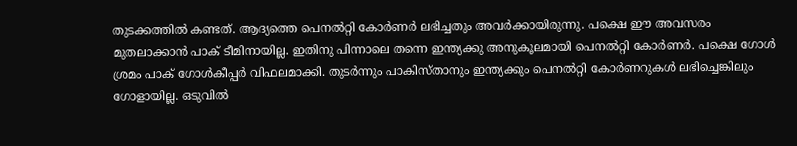തുടക്കത്തില്‍ കണ്ടത്. ആദ്യത്തെ പെനല്‍റ്റി കോര്‍ണര്‍ ലഭിച്ചതും അവര്‍ക്കായിരുന്നു. പക്ഷെ ഈ അവസരം മുതലാക്കാന്‍ പാക് ടീമിനായില്ല. ഇതിനു പിന്നാലെ തന്നെ ഇന്ത്യക്കു അനുകൂലമായി പെനല്‍റ്റി കോര്‍ണര്‍. പക്ഷെ ഗോള്‍ ശ്രമം പാക് ഗോള്‍കീപ്പര്‍ വിഫലമാക്കി. തുടര്‍ന്നും പാകിസ്താനും ഇന്ത്യക്കും പെനല്‍റ്റി കോര്‍ണറുകള്‍ ലഭിച്ചെങ്കിലും ഗോളായില്ല. ഒടുവില്‍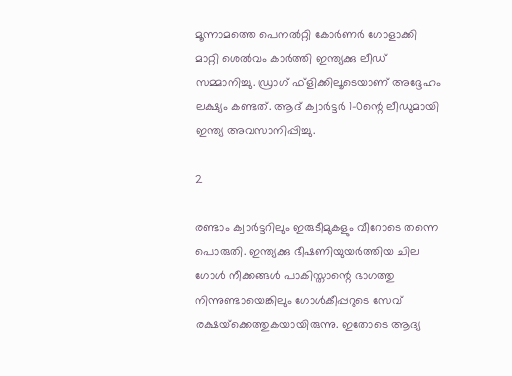മൂന്നാമത്തെ പെനല്‍റ്റി കോര്‍ണര്‍ ഗോളാക്കി മാറ്റി ശെല്‍വം കാര്‍ത്തി ഇന്ത്യക്കു ലീഡ് സമ്മാനിച്ചു. ഡ്രാഗ് ഫ്‌ളിക്കിലൂടെയാണ് അദ്ദേഹം ലക്ഷ്യം കണ്ടത്. ആദ് ക്വാര്‍ട്ടര്‍ 1-0ന്റെ ലീഡുമായി ഇന്ത്യ അവസാനിപ്പിച്ചു.

2

രണ്ടാം ക്വാര്‍ട്ടറിലും ഇരുടീമുകളും വീറോടെ തന്നെ പൊരുതി. ഇന്ത്യക്കു ഭീഷണിയുയര്‍ത്തിയ ചില ഗോള്‍ നീക്കങ്ങള്‍ പാകിസ്താന്റെ ഭാഗത്തു നിന്നുണ്ടായെങ്കിലും ഗോള്‍കീപ്പറുടെ സേവ് രക്ഷയ്‌ക്കെത്തുകയായിരുന്നു. ഇതോടെ ആദ്യ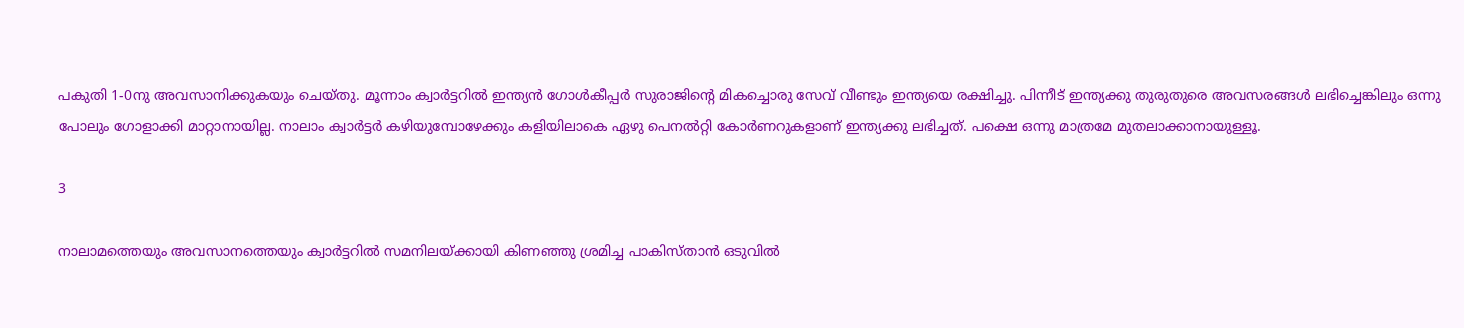പകുതി 1-0നു അവസാനിക്കുകയും ചെയ്തു. മൂന്നാം ക്വാര്‍ട്ടറില്‍ ഇന്ത്യന്‍ ഗോള്‍കീപ്പര്‍ സുരാജിന്റെ മികച്ചൊരു സേവ് വീണ്ടും ഇന്ത്യയെ രക്ഷിച്ചു. പിന്നീട് ഇന്ത്യക്കു തുരുതുരെ അവസരങ്ങള്‍ ലഭിച്ചെങ്കിലും ഒന്നു പോലും ഗോളാക്കി മാറ്റാനായില്ല. നാലാം ക്വാര്‍ട്ടര്‍ കഴിയുമ്പോഴേക്കും കളിയിലാകെ ഏഴു പെനല്‍റ്റി കോര്‍ണറുകളാണ് ഇന്ത്യക്കു ലഭിച്ചത്. പക്ഷെ ഒന്നു മാത്രമേ മുതലാക്കാനായുള്ളൂ.

3

നാലാമത്തെയും അവസാനത്തെയും ക്വാര്‍ട്ടറില്‍ സമനിലയ്ക്കായി കിണഞ്ഞു ശ്രമിച്ച പാകിസ്താന്‍ ഒടുവില്‍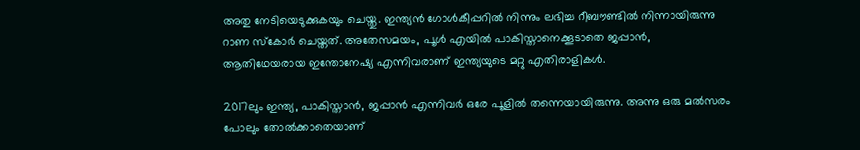അതു നേടിയെടുക്കുകയും ചെയ്തു. ഇന്ത്യന്‍ ഗോള്‍കീപ്പറില്‍ നിന്നും ലഭിച്ച റീബൗണ്ടില്‍ നിന്നായിരുന്നു റാണ സ്‌കോര്‍ ചെയ്തത്. അതേസമയം, പൂള്‍ എയില്‍ പാകിസ്താനെക്കൂടാതെ ജപ്പാന്‍, ആതിഥേയരായ ഇന്തോനേഷ്യ എന്നിവരാണ് ഇന്ത്യയുടെ മറ്റു എതിരാളികള്‍.

2017ലും ഇന്ത്യ, പാകിസ്താന്‍, ജപ്പാന്‍ എന്നിവര്‍ ഒരേ പൂളില്‍ തന്നെയായിരുന്നു. അന്നു ഒരു മല്‍സരം പോലും തോല്‍ക്കാതെയാണ്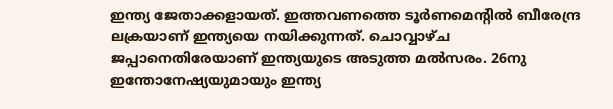ഇന്ത്യ ജേതാക്കളായത്. ഇത്തവണത്തെ ടൂര്‍ണമെന്റില്‍ ബീരേന്ദ്ര ലക്രയാണ് ഇന്ത്യയെ നയിക്കുന്നത്. ചൊവ്വാഴ്ച ജപ്പാനെതിരേയാണ് ഇന്ത്യയുടെ അടുത്ത മല്‍സരം. 26നു ഇന്തോനേഷ്യയുമായും ഇന്ത്യ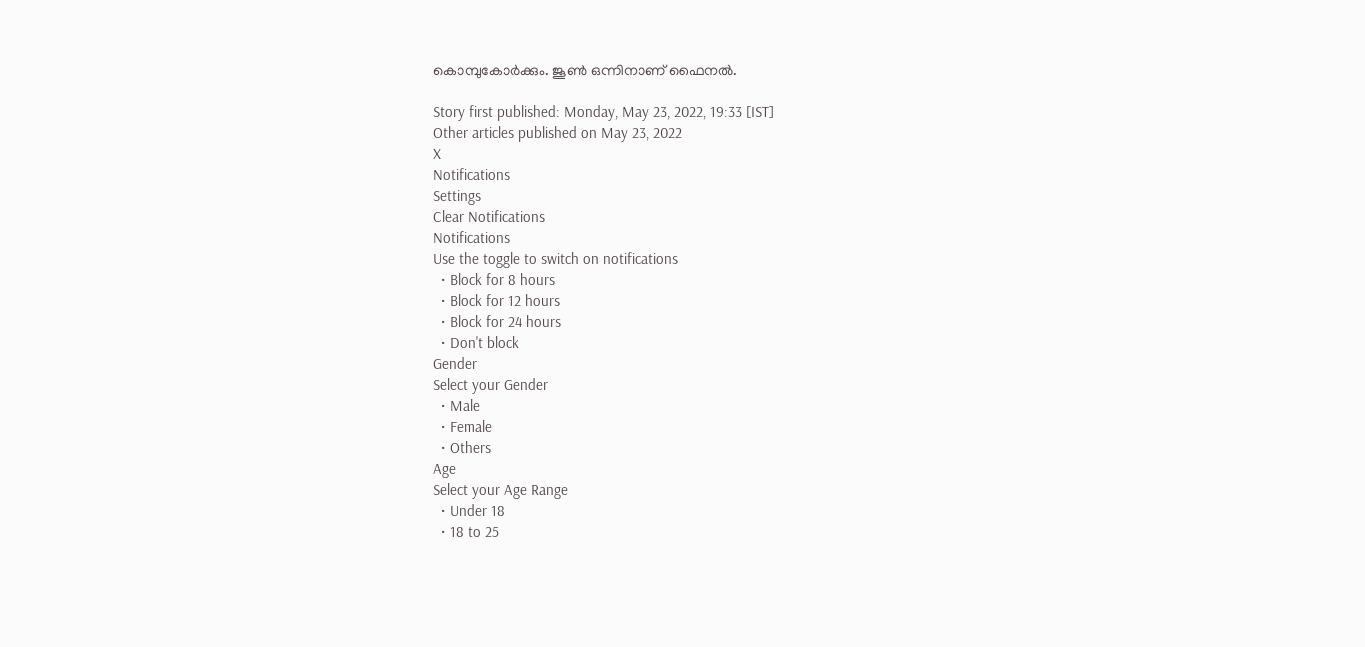കൊമ്പുകോര്‍ക്കും. ജൂണ്‍ ഒന്നിനാണ് ഫൈനല്‍.

Story first published: Monday, May 23, 2022, 19:33 [IST]
Other articles published on May 23, 2022
X
Notifications
Settings
Clear Notifications
Notifications
Use the toggle to switch on notifications
  • Block for 8 hours
  • Block for 12 hours
  • Block for 24 hours
  • Don't block
Gender
Select your Gender
  • Male
  • Female
  • Others
Age
Select your Age Range
  • Under 18
  • 18 to 25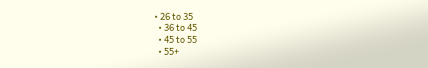• 26 to 35
  • 36 to 45
  • 45 to 55
  • 55+